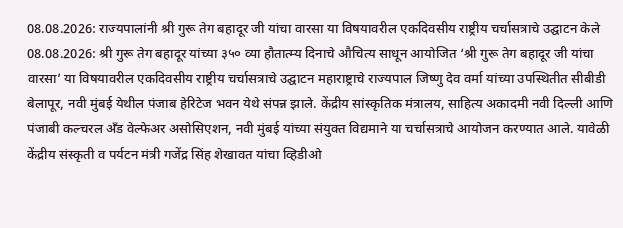08.08.2026: राज्यपालांनी श्री गुरू तेग बहादूर जी यांचा वारसा या विषयावरील एकदिवसीय राष्ट्रीय चर्चासत्राचे उद्घाटन केले
08.08.2026: श्री गुरू तेग बहादूर यांच्या ३५० व्या हौतात्म्य दिनाचे औचित्य साधून आयोजित ‘श्री गुरू तेग बहादूर जी यांचा वारसा’ या विषयावरील एकदिवसीय राष्ट्रीय चर्चासत्राचे उद्घाटन महाराष्ट्राचे राज्यपाल जिष्णु देव वर्मा यांच्या उपस्थितीत सीबीडी बेलापूर, नवी मुंबई येथील पंजाब हेरिटेज भवन येथे संपन्न झाले. केंद्रीय सांस्कृतिक मंत्रालय, साहित्य अकादमी नवी दिल्ली आणि पंजाबी कल्चरल अँड वेल्फेअर असोसिएशन, नवी मुंबई यांच्या संयुक्त विद्यमाने या चर्चासत्राचे आयोजन करण्यात आले. यावेळी केंद्रीय संस्कृती व पर्यटन मंत्री गजेंद्र सिंह शेखावत यांचा व्हिडीओ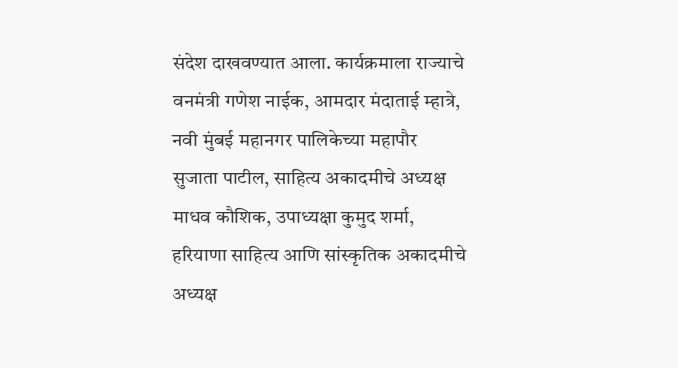संदेश दाखवण्यात आला. कार्यक्रमाला राज्याचे वनमंत्री गणेश नाईक, आमदार मंदाताई म्हात्रे, नवी मुंबई महानगर पालिकेच्या महापौर सुजाता पाटील, साहित्य अकादमीचे अध्यक्ष माधव कौशिक, उपाध्यक्षा कुमुद शर्मा, हरियाणा साहित्य आणि सांस्कृतिक अकादमीचे अध्यक्ष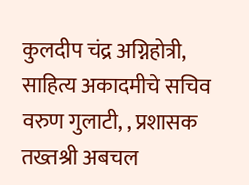कुलदीप चंद्र अग्निहोत्री, साहित्य अकादमीचे सचिव वरुण गुलाटी, , प्रशासक तख्तश्री अबचल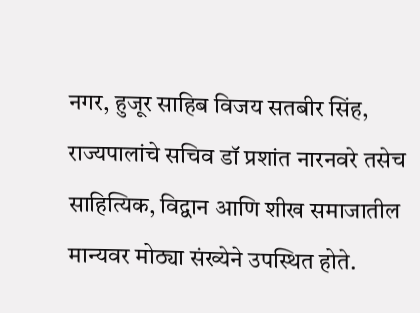नगर, हुजूर साहिब विजय सतबीर सिंह, राज्यपालांचे सचिव डॉ प्रशांत नारनवरे तसेच साहित्यिक, विद्वान आणि शीख समाजातील मान्यवर मोठ्या संख्येने उपस्थित होते.